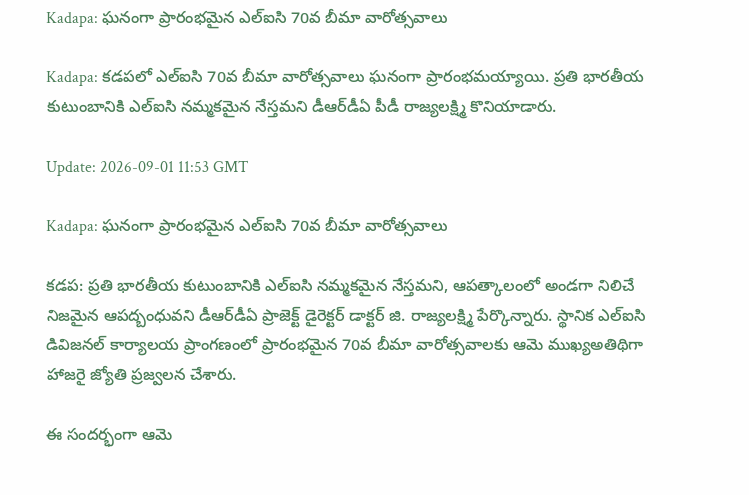Kadapa: ఘనంగా ప్రారంభమైన ఎల్‌ఐసి 70వ బీమా వారోత్సవాలు

Kadapa: కడపలో ఎల్‌ఐసి 70వ బీమా వారోత్సవాలు ఘనంగా ప్రారంభమయ్యాయి. ప్రతి భారతీయ కుటుంబానికి ఎల్‌ఐసి నమ్మకమైన నేస్తమని డీఆర్‌డీఏ పీడీ రాజ్యలక్ష్మి కొనియాడారు.

Update: 2026-09-01 11:53 GMT

Kadapa: ఘనంగా ప్రారంభమైన ఎల్‌ఐసి 70వ బీమా వారోత్సవాలు

కడప: ప్రతి భారతీయ కుటుంబానికి ఎల్‌ఐసి నమ్మకమైన నేస్తమని, ఆపత్కాలంలో అండగా నిలిచే నిజమైన ఆపద్బంధువని డీఆర్‌డీఏ ప్రాజెక్ట్ డైరెక్టర్ డాక్టర్ జి. రాజ్యలక్ష్మి పేర్కొన్నారు. స్థానిక ఎల్‌ఐసి డివిజనల్ కార్యాలయ ప్రాంగణంలో ప్రారంభమైన 70వ బీమా వారోత్సవాలకు ఆమె ముఖ్యఅతిథిగా హాజరై జ్యోతి ప్రజ్వలన చేశారు.

ఈ సందర్భంగా ఆమె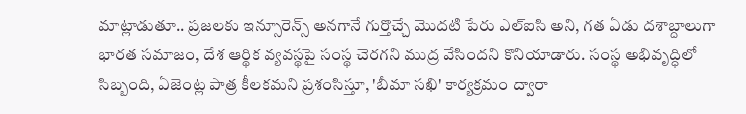మాట్లాడుతూ.. ప్రజలకు ఇన్సూరెన్స్ అనగానే గుర్తొచ్చే మొదటి పేరు ఎల్‌ఐసి అని, గత ఏడు దశాబ్దాలుగా భారత సమాజం, దేశ ఆర్థిక వ్యవస్థపై సంస్థ చెరగని ముద్ర వేసిందని కొనియాడారు. సంస్థ అభివృద్ధిలో సిబ్బంది, ఏజెంట్ల పాత్ర కీలకమని ప్రశంసిస్తూ, 'బీమా సఖి' కార్యక్రమం ద్వారా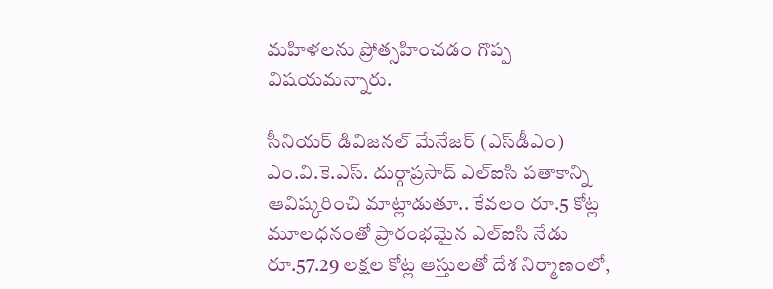మహిళలను ప్రోత్సహించడం గొప్ప విషయమన్నారు.

సీనియర్ డివిజనల్ మేనేజర్ (ఎస్‌డీఎం) ఎం.వి.కె.ఎస్. దుర్గాప్రసాద్ ఎల్‌ఐసి పతాకాన్ని ఆవిష్కరించి మాట్లాడుతూ.. కేవలం రూ.5 కోట్ల మూలధనంతో ప్రారంభమైన ఎల్‌ఐసి నేడు రూ.57.29 లక్షల కోట్ల ఆస్తులతో దేశ నిర్మాణంలో,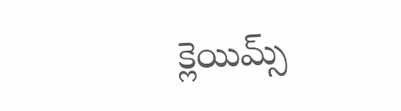క్లెయిమ్స్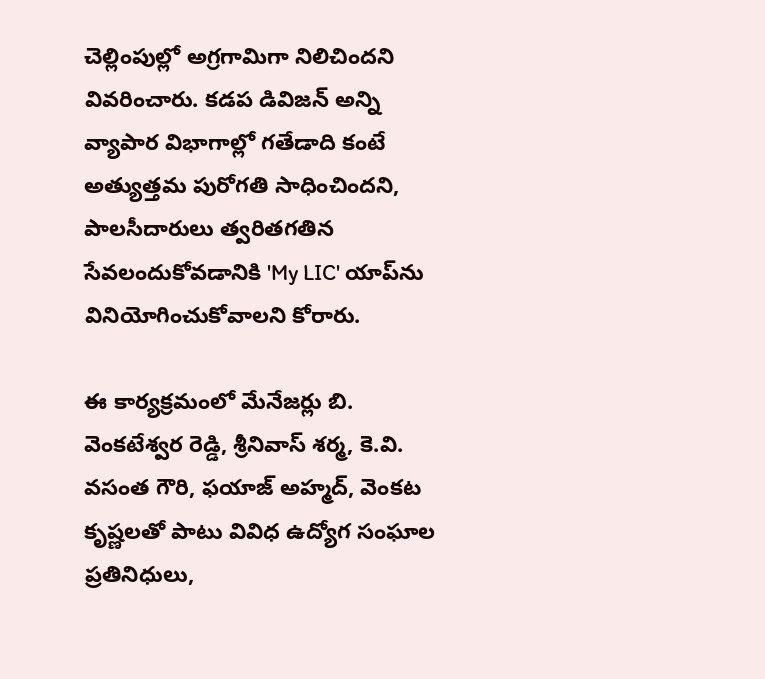చెల్లింపుల్లో అగ్రగామిగా నిలిచిందని వివరించారు. కడప డివిజన్ అన్ని వ్యాపార విభాగాల్లో గతేడాది కంటే అత్యుత్తమ పురోగతి సాధించిందని, పాలసీదారులు త్వరితగతిన సేవలందుకోవడానికి 'My LIC' యాప్‌ను వినియోగించుకోవాలని కోరారు.

ఈ కార్యక్రమంలో మేనేజర్లు బి. వెంకటేశ్వర రెడ్డి, శ్రీనివాస్ శర్మ, కె.వి. వసంత గౌరి, ఫయాజ్ అహ్మద్, వెంకట కృష్ణలతో పాటు వివిధ ఉద్యోగ సంఘాల ప్రతినిధులు,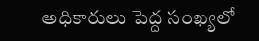అధికారులు పెద్ద సంఖ్యలో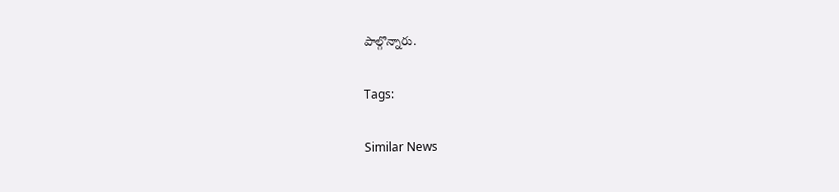పాల్గొన్నారు.

Tags:

Similar News